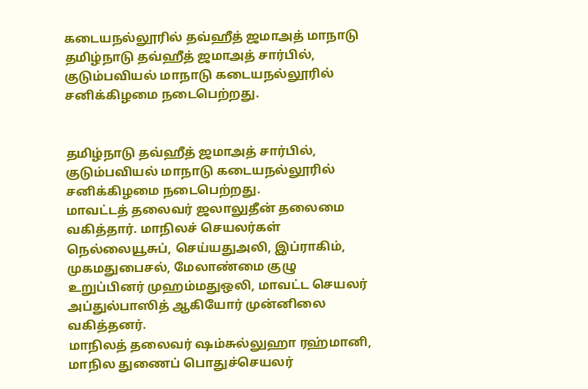கடையநல்லூரில் தவ்ஹீத் ஜமாஅத் மாநாடு
தமிழ்நாடு தவ்ஹீத் ஜமாஅத் சார்பில், குடும்பவியல் மாநாடு கடையநல்லூரில் சனிக்கிழமை நடைபெற்றது.


தமிழ்நாடு தவ்ஹீத் ஜமாஅத் சார்பில், குடும்பவியல் மாநாடு கடையநல்லூரில் சனிக்கிழமை நடைபெற்றது.
மாவட்டத் தலைவர் ஜலாலுதீன் தலைமை வகித்தார். மாநிலச் செயலர்கள் நெல்லையூசுப், செய்யதுஅலி, இப்ராகிம், முகமதுபைசல், மேலாண்மை குழு உறுப்பினர் முஹம்மதுஒலி, மாவட்ட செயலர் அப்துல்பாஸித் ஆகியோர் முன்னிலை வகித்தனர்.
மாநிலத் தலைவர் ஷம்சுல்லுஹா ரஹ்மானி, மாநில துணைப் பொதுச்செயலர்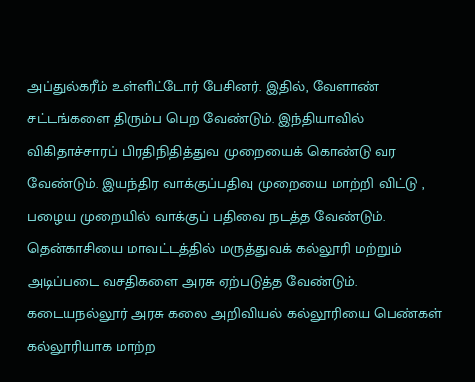அப்துல்கரீம் உள்ளிட்டோர் பேசினர். இதில், வேளாண் சட்டங்களை திரும்ப பெற வேண்டும். இந்தியாவில் விகிதாச்சாரப் பிரதிநிதித்துவ முறையைக் கொண்டு வர வேண்டும். இயந்திர வாக்குப்பதிவு முறையை மாற்றி விட்டு , பழைய முறையில் வாக்குப் பதிவை நடத்த வேண்டும். தென்காசியை மாவட்டத்தில் மருத்துவக் கல்லூரி மற்றும் அடிப்படை வசதிகளை அரசு ஏற்படுத்த வேண்டும். கடையநல்லூர் அரசு கலை அறிவியல் கல்லூரியை பெண்கள் கல்லூரியாக மாற்ற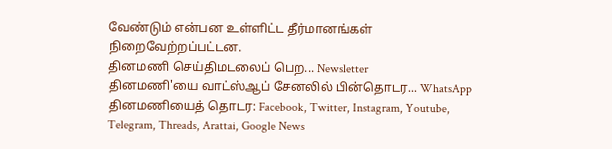வேண்டும் என்பன உள்ளிட்ட தீர்மானங்கள் நிறைவேற்றப்பட்டன.
தினமணி செய்திமடலைப் பெற... Newsletter
தினமணி'யை வாட்ஸ்ஆப் சேனலில் பின்தொடர... WhatsApp
தினமணியைத் தொடர: Facebook, Twitter, Instagram, Youtube, Telegram, Threads, Arattai, Google News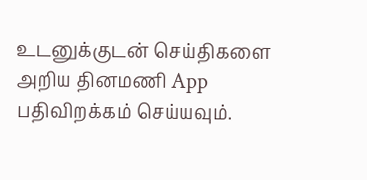உடனுக்குடன் செய்திகளை அறிய தினமணி App பதிவிறக்கம் செய்யவும்.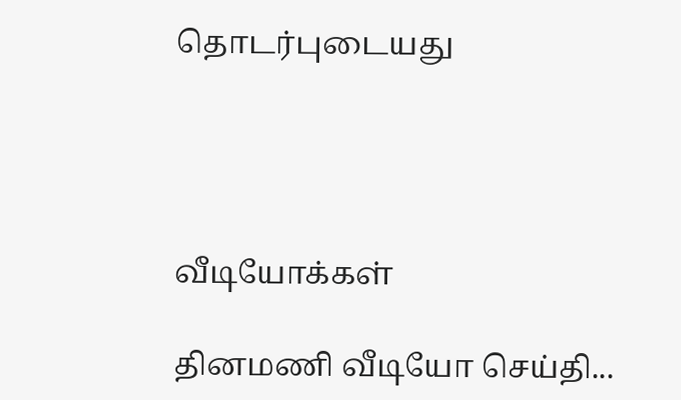தொடர்புடையது




வீடியோக்கள்

தினமணி வீடியோ செய்தி...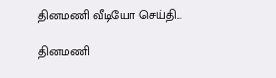தினமணி வீடியோ செய்தி...

தினமணி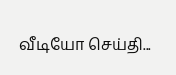வீடியோ செய்தி...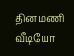தினமணி வீடியோ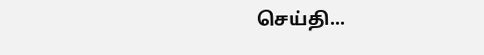செய்தி...